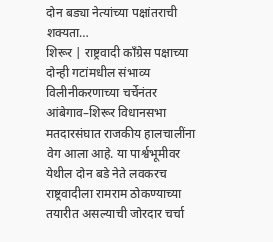दोन बड्या नेत्यांच्या पक्षांतराची शक्यता…
शिरूर | राष्ट्रवादी काँग्रेस पक्षाच्या दोन्ही गटांमधील संभाव्य विलीनीकरणाच्या चर्चेनंतर आंबेगाव–शिरूर विधानसभा मतदारसंघात राजकीय हालचालींना वेग आला आहे. या पार्श्वभूमीवर येथील दोन बडे नेते लवकरच राष्ट्रवादीला रामराम ठोकण्याच्या तयारीत असल्याची जोरदार चर्चा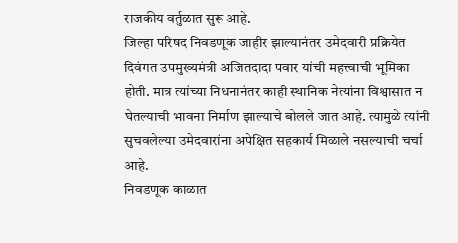राजकीय वर्तुळात सुरू आहे.
जिल्हा परिषद निवडणूक जाहीर झाल्यानंतर उमेदवारी प्रक्रियेत दिवंगत उपमुख्यमंत्री अजितदादा पवार यांची महत्त्वाची भूमिका होती. मात्र त्यांच्या निधनानंतर काही स्थानिक नेत्यांना विश्वासात न घेतल्याची भावना निर्माण झाल्याचे बोलले जात आहे. त्यामुळे त्यांनी सुचवलेल्या उमेदवारांना अपेक्षित सहकार्य मिळाले नसल्याची चर्चा आहे.
निवडणूक काळात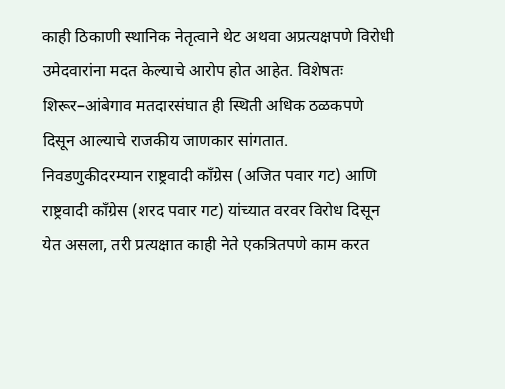काही ठिकाणी स्थानिक नेतृत्वाने थेट अथवा अप्रत्यक्षपणे विरोधी उमेदवारांना मदत केल्याचे आरोप होत आहेत. विशेषतः शिरूर–आंबेगाव मतदारसंघात ही स्थिती अधिक ठळकपणे दिसून आल्याचे राजकीय जाणकार सांगतात.
निवडणुकीदरम्यान राष्ट्रवादी काँग्रेस (अजित पवार गट) आणि राष्ट्रवादी काँग्रेस (शरद पवार गट) यांच्यात वरवर विरोध दिसून येत असला, तरी प्रत्यक्षात काही नेते एकत्रितपणे काम करत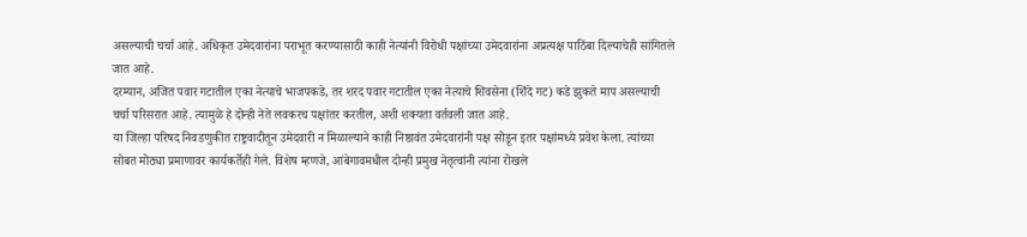असल्याची चर्चा आहे. अधिकृत उमेदवारांना पराभूत करण्यासाठी काही नेत्यांनी विरोधी पक्षांच्या उमेदवारांना अप्रत्यक्ष पाठिंबा दिल्याचेही सांगितले जात आहे.
दरम्यान, अजित पवार गटातील एका नेत्याचे भाजपकडे, तर शरद पवार गटातील एका नेत्याचे शिवसेना (शिंदे गट) कडे झुकते माप असल्याची चर्चा परिसरात आहे. त्यामुळे हे दोन्ही नेते लवकरच पक्षांतर करतील, अशी शक्यता वर्तवली जात आहे.
या जिल्हा परिषद निवडणुकीत राष्ट्रवादीतून उमेदवारी न मिळाल्याने काही निष्ठावंत उमेदवारांनी पक्ष सोडून इतर पक्षांमध्ये प्रवेश केला. त्यांच्या सोबत मोठ्या प्रमाणावर कार्यकर्तेही गेले. विशेष म्हणजे, आंबेगावमधील दोन्ही प्रमुख नेतृत्वांनी त्यांना रोखले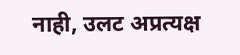नाही, उलट अप्रत्यक्ष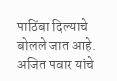पाठिंबा दिल्याचे बोलले जात आहे.
अजित पवार यांचे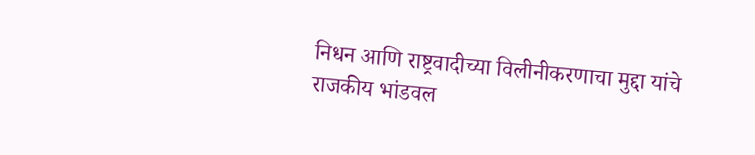निधन आणि राष्ट्रवादीच्या विलीनीकरणाचा मुद्दा यांचे राजकीय भांडवल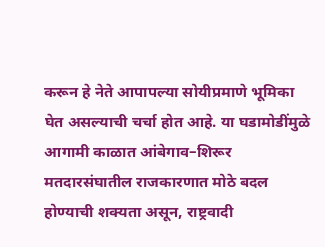करून हे नेते आपापल्या सोयीप्रमाणे भूमिका घेत असल्याची चर्चा होत आहे. या घडामोडींमुळे आगामी काळात आंबेगाव–शिरूर मतदारसंघातील राजकारणात मोठे बदल होण्याची शक्यता असून, राष्ट्रवादी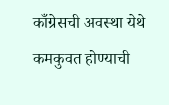काँग्रेसची अवस्था येथे कमकुवत होण्याची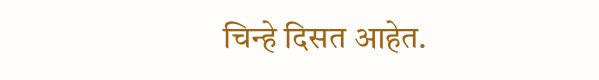चिन्हे दिसत आहेत.